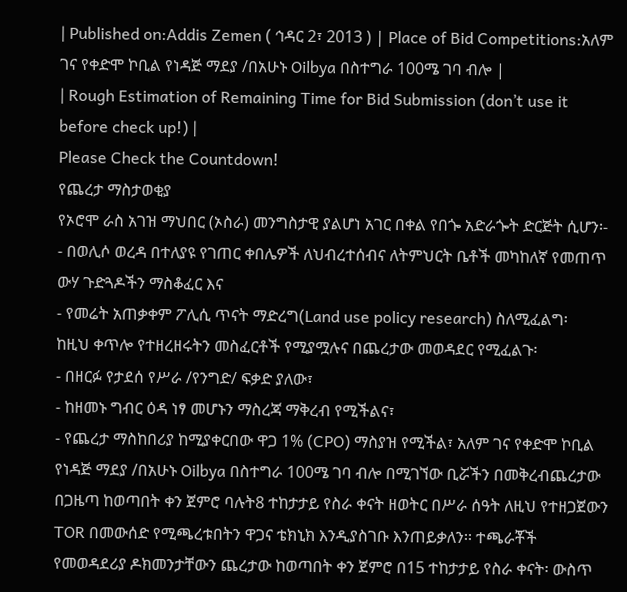| Published on:Addis Zemen ( ኅዳር 2፣ 2013 ) | Place of Bid Competitions:አለም ገና የቀድሞ ኮቢል የነዳጅ ማደያ /በአሁኑ Oilbya በስተግራ 100ሜ ገባ ብሎ |
| Rough Estimation of Remaining Time for Bid Submission (don’t use it before check up!) |
Please Check the Countdown!
የጨረታ ማስታወቂያ
የኦሮሞ ራስ አገዝ ማህበር (ኦስራ) መንግስታዊ ያልሆነ አገር በቀል የበጐ አድራጐት ድርጅት ሲሆን፡-
- በወሊሶ ወረዳ በተለያዩ የገጠር ቀበሌዎች ለህብረተሰብና ለትምህርት ቤቶች መካከለኛ የመጠጥ ውሃ ጉድጓዶችን ማስቆፈር እና
- የመሬት አጠቃቀም ፖሊሲ ጥናት ማድረግ(Land use policy research) ስለሚፈልግ፡
ከዚህ ቀጥሎ የተዘረዘሩትን መስፈርቶች የሚያሟሉና በጨረታው መወዳደር የሚፈልጉ፡
- በዘርፉ የታደሰ የሥራ /የንግድ/ ፍቃድ ያለው፣
- ከዘመኑ ግብር ዕዳ ነፃ መሆኑን ማስረጃ ማቅረብ የሚችልና፣
- የጨረታ ማስከበሪያ ከሚያቀርበው ዋጋ 1% (CPO) ማስያዝ የሚችል፣ አለም ገና የቀድሞ ኮቢል የነዳጅ ማደያ /በአሁኑ Oilbya በስተግራ 100ሜ ገባ ብሎ በሚገኘው ቢሯችን በመቅረብጨረታው በጋዜጣ ከወጣበት ቀን ጀምሮ ባሉት8 ተከታታይ የስራ ቀናት ዘወትር በሥራ ሰዓት ለዚህ የተዘጋጀውን TOR በመውሰድ የሚጫረቱበትን ዋጋና ቴክኒክ እንዲያስገቡ እንጠይቃለን፡፡ ተጫራቾች የመወዳደሪያ ዶክመንታቸውን ጨረታው ከወጣበት ቀን ጀምሮ በ15 ተከታታይ የስራ ቀናት፡ ውስጥ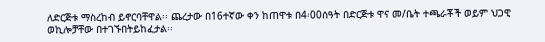ለድርጅቱ ማስረከብ ይኖርባቸዋል፡፡ ጨረታው በ16ተኛው ቀን ከጠዋቱ በ4፡00ሰዓት በድርጅቱ ዋና መ/ቤት ተጫራቾች ወይም ህጋዊ ወኪሎቻቸው በተገኙበትይከፈታል፡፡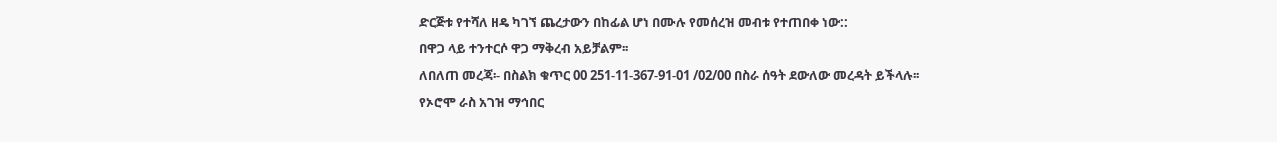ድርጅቱ የተሻለ ዘዴ ካገኘ ጨረታውን በከፊል ሆነ በሙሉ የመሰረዝ መብቱ የተጠበቀ ነው::
በዋጋ ላይ ተንተርሶ ዋጋ ማቅረብ አይቻልም፡፡
ለበለጠ መረጃ፡- በስልክ ቁጥር 00 251-11-367-91-01 /02/00 በስራ ሰዓት ደውለው መረዳት ይችላሉ፡፡
የኦሮሞ ራስ አገዝ ማኅበር